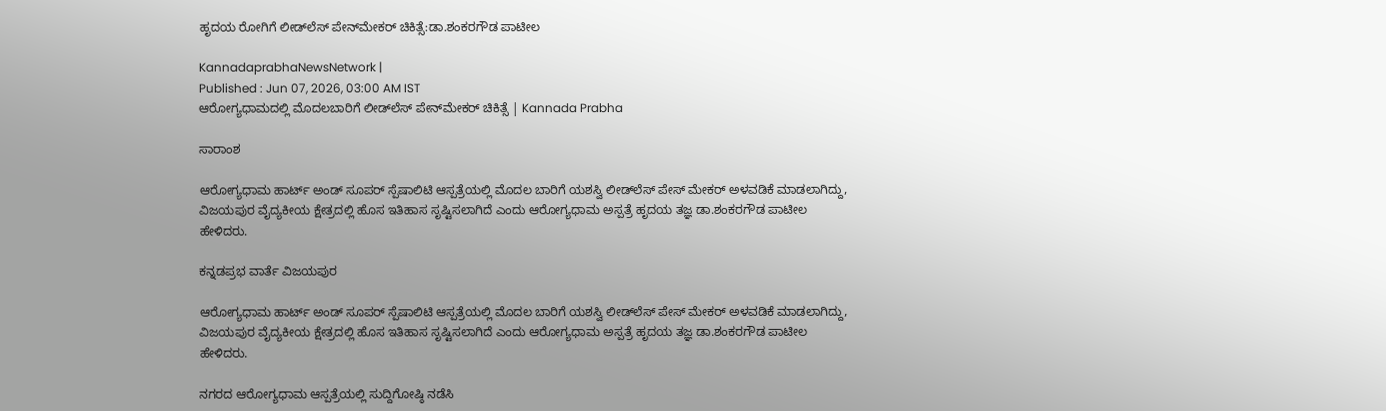ಹೃದಯ ರೋಗಿಗೆ ಲೀಡ್‌ಲೆಸ್ ಪೇನ್‌ಮೇಕರ್‌ ಚಿಕಿತ್ಸೆ:ಡಾ.ಶಂಕರಗೌಡ ಪಾಟೀಲ

KannadaprabhaNewsNetwork |
Published : Jun 07, 2026, 03:00 AM IST
ಆರೋಗ್ಯಧಾಮದಲ್ಲಿ ಮೊದಲಬಾರಿಗೆ ಲೀಡ್‌ಲೆಸ್ ಪೇನ್‌ಮೇಕರ್‌ ಚಿಕಿತ್ಸೆ | Kannada Prabha

ಸಾರಾಂಶ

ಆರೋಗ್ಯಧಾಮ ಹಾರ್ಟ್ ಅಂಡ್ ಸೂಪರ್‌ ಸ್ಪೆಷಾಲಿಟಿ ಆಸ್ಪತ್ರೆಯಲ್ಲಿ ಮೊದಲ ಬಾರಿಗೆ ಯಶಸ್ವಿ ಲೀಡ್‌ಲೆಸ್ ಪೇಸ್‌ ಮೇಕ‌ರ್‌ ಅಳವಡಿಕೆ ಮಾಡಲಾಗಿದ್ದು, ವಿಜಯಪುರ ವೈದ್ಯಕೀಯ ಕ್ಷೇತ್ರದಲ್ಲಿ ಹೊಸ ಇತಿಹಾಸ ಸೃಷ್ಟಿಸಲಾಗಿದೆ ಎಂದು ಆರೋಗ್ಯಧಾಮ ಅಸ್ಪತ್ರೆ ಹೃದಯ ತಜ್ಞ ಡಾ.ಶಂಕರಗೌಡ ಪಾಟೀಲ ಹೇಳಿದರು.

ಕನ್ನಡಪ್ರಭ ವಾರ್ತೆ ವಿಜಯಪುರ

ಆರೋಗ್ಯಧಾಮ ಹಾರ್ಟ್ ಅಂಡ್ ಸೂಪರ್‌ ಸ್ಪೆಷಾಲಿಟಿ ಆಸ್ಪತ್ರೆಯಲ್ಲಿ ಮೊದಲ ಬಾರಿಗೆ ಯಶಸ್ವಿ ಲೀಡ್‌ಲೆಸ್ ಪೇಸ್‌ ಮೇಕ‌ರ್‌ ಅಳವಡಿಕೆ ಮಾಡಲಾಗಿದ್ದು, ವಿಜಯಪುರ ವೈದ್ಯಕೀಯ ಕ್ಷೇತ್ರದಲ್ಲಿ ಹೊಸ ಇತಿಹಾಸ ಸೃಷ್ಟಿಸಲಾಗಿದೆ ಎಂದು ಆರೋಗ್ಯಧಾಮ ಅಸ್ಪತ್ರೆ ಹೃದಯ ತಜ್ಞ ಡಾ.ಶಂಕರಗೌಡ ಪಾಟೀಲ ಹೇಳಿದರು.

ನಗರದ ಆರೋಗ್ಯಧಾಮ ಆಸ್ಪತ್ರೆಯಲ್ಲಿ ಸುದ್ದಿಗೋಷ್ಠಿ ನಡೆಸಿ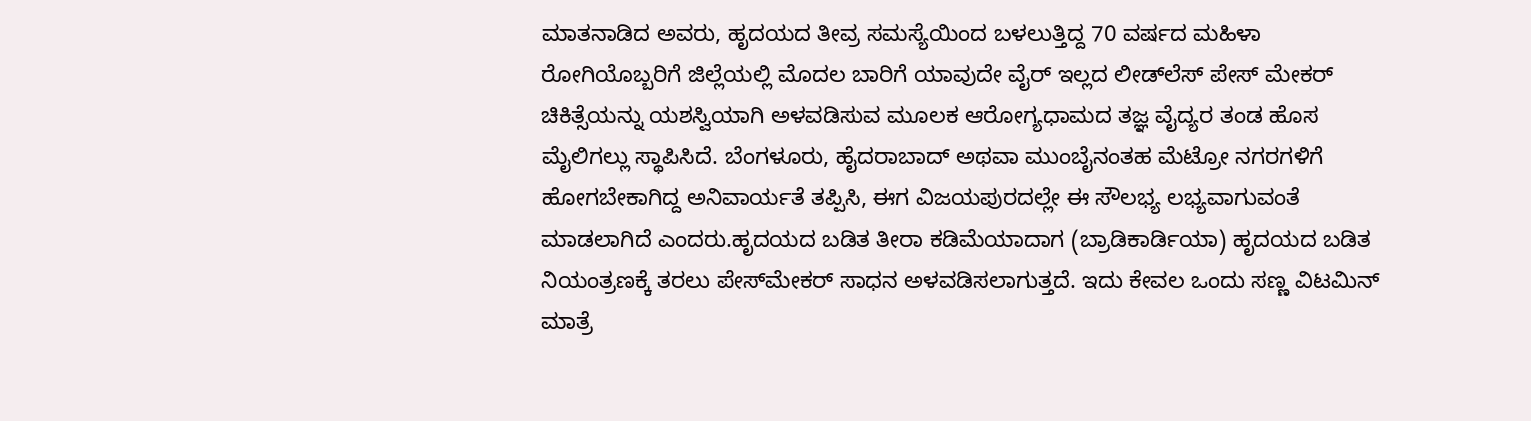ಮಾತನಾಡಿದ ಅವರು, ಹೃದಯದ ತೀವ್ರ ಸಮಸ್ಯೆಯಿಂದ ಬಳಲುತ್ತಿದ್ದ 70 ವರ್ಷದ ಮಹಿಳಾ ರೋಗಿಯೊಬ್ಬರಿಗೆ ಜಿಲ್ಲೆಯಲ್ಲಿ ಮೊದಲ ಬಾರಿಗೆ ಯಾವುದೇ ವೈರ್‌ ಇಲ್ಲದ ಲೀಡ್‌ಲೆಸ್ ಪೇಸ್‌ ಮೇಕರ್‌ ಚಿಕಿತ್ಸೆಯನ್ನು ಯಶಸ್ವಿಯಾಗಿ ಅಳವಡಿಸುವ ಮೂಲಕ ಆರೋಗ್ಯಧಾಮದ ತಜ್ಞ ವೈದ್ಯರ ತಂಡ ಹೊಸ ಮೈಲಿಗಲ್ಲು ಸ್ಥಾಪಿಸಿದೆ. ಬೆಂಗಳೂರು, ಹೈದರಾಬಾದ್ ಅಥವಾ ಮುಂಬೈನಂತಹ ಮೆಟ್ರೋ ನಗರಗಳಿಗೆ ಹೋಗಬೇಕಾಗಿದ್ದ ಅನಿವಾರ್ಯತೆ ತಪ್ಪಿಸಿ, ಈಗ ವಿಜಯಪುರದಲ್ಲೇ ಈ ಸೌಲಭ್ಯ ಲಭ್ಯವಾಗುವಂತೆ ಮಾಡಲಾಗಿದೆ ಎಂದರು.ಹೃದಯದ ಬಡಿತ ತೀರಾ ಕಡಿಮೆಯಾದಾಗ (ಬ್ರಾಡಿಕಾರ್ಡಿಯಾ) ಹೃದಯದ ಬಡಿತ ನಿಯಂತ್ರಣಕ್ಕೆ ತರಲು ಪೇಸ್‌ಮೇಕರ್‌ ಸಾಧನ ಅಳವಡಿಸಲಾಗುತ್ತದೆ. ಇದು ಕೇವಲ ಒಂದು ಸಣ್ಣ ವಿಟಮಿನ್ ಮಾತ್ರೆ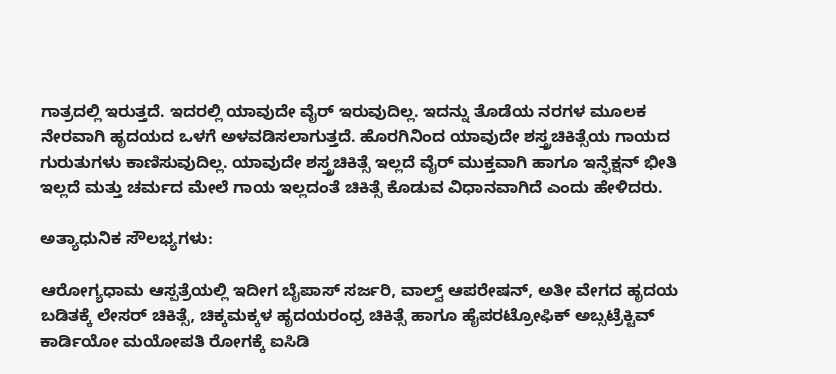ಗಾತ್ರದಲ್ಲಿ ಇರುತ್ತದೆ. ಇದರಲ್ಲಿ ಯಾವುದೇ ವೈರ್‌ ಇರುವುದಿಲ್ಲ. ಇದನ್ನು ತೊಡೆಯ ನರಗಳ ಮೂಲಕ ನೇರವಾಗಿ ಹೃದಯದ ಒಳಗೆ ಅಳವಡಿಸಲಾಗುತ್ತದೆ. ಹೊರಗಿನಿಂದ ಯಾವುದೇ ಶಸ್ತ್ರಚಿಕಿತ್ಸೆಯ ಗಾಯದ ಗುರುತುಗಳು ಕಾಣಿಸುವುದಿಲ್ಲ. ಯಾವುದೇ ಶಸ್ತ್ರಚಿಕಿತ್ಸೆ ಇಲ್ಲದೆ ವೈರ್‌ ಮುಕ್ತವಾಗಿ ಹಾಗೂ ಇನ್ಫೆಕ್ಷನ್ ಭೀತಿ ಇಲ್ಲದೆ ಮತ್ತು ಚರ್ಮದ ಮೇಲೆ ಗಾಯ ಇಲ್ಲದಂತೆ ಚಿಕಿತ್ಸೆ ಕೊಡುವ ವಿಧಾನವಾಗಿದೆ ಎಂದು ಹೇಳಿದರು.

ಅತ್ಯಾಧುನಿಕ ಸೌಲಭ್ಯಗಳು:

ಆರೋಗ್ಯಧಾಮ ಆಸ್ಪತ್ರೆಯಲ್ಲಿ ಇದೀಗ ಬೈಪಾಸ್ ಸರ್ಜರಿ, ವಾಲ್ವ್ ಆಪರೇಷನ್, ಅತೀ ವೇಗದ ಹೃದಯ ಬಡಿತಕ್ಕೆ ಲೇಸರ್ ಚಿಕಿತ್ಸೆ, ಚಿಕ್ಕಮಕ್ಕಳ ಹೃದಯರಂಧ್ರ ಚಿಕಿತ್ಸೆ ಹಾಗೂ ಹೈಪರಟ್ರೋಫಿಕ್ ಅಬ್ಸಟ್ರೆಕ್ಟಿವ್ ಕಾರ್ಡಿಯೋ ಮಯೋಪತಿ ರೋಗಕ್ಕೆ ಐಸಿಡಿ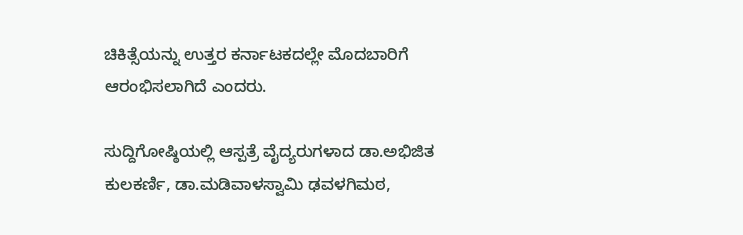ಚಿಕಿತ್ಸೆಯನ್ನು ಉತ್ತರ ಕರ್ನಾಟಕದಲ್ಲೇ ಮೊದಬಾರಿಗೆ ಆರಂಭಿಸಲಾಗಿದೆ ಎಂದರು.

ಸುದ್ದಿಗೋಷ್ಠಿಯಲ್ಲಿ ಆಸ್ಪತ್ರೆ ವೈದ್ಯರುಗಳಾದ ಡಾ.ಅಭಿಜಿತ ಕುಲಕರ್ಣಿ, ಡಾ.ಮಡಿವಾಳಸ್ವಾಮಿ ಢವಳಗಿಮಠ,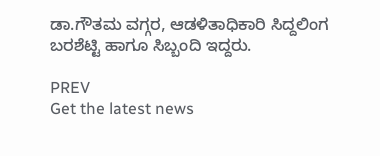ಡಾ.ಗೌತಮ ವಗ್ಗರ, ಆಡಳಿತಾಧಿಕಾರಿ ಸಿದ್ದಲಿಂಗ ಬರಶೆಟ್ಟಿ ಹಾಗೂ ಸಿಬ್ಬಂದಿ ಇದ್ದರು.

PREV
Get the latest news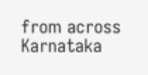from across Karnataka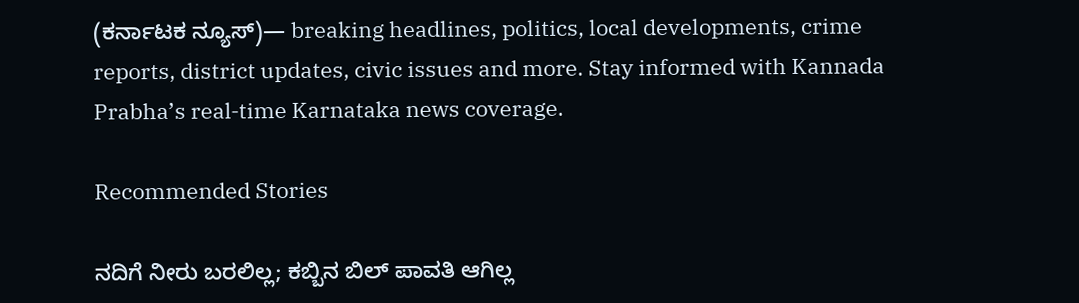(ಕರ್ನಾಟಕ ನ್ಯೂಸ್)— breaking headlines, politics, local developments, crime reports, district updates, civic issues and more. Stay informed with Kannada Prabha’s real‑time Karnataka news coverage.

Recommended Stories

ನದಿಗೆ ನೀರು ಬರಲಿಲ್ಲ; ಕಬ್ಬಿನ ಬಿಲ್‌ ಪಾವತಿ ಆಗಿಲ್ಲ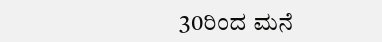30ರಿಂದ ಮನೆ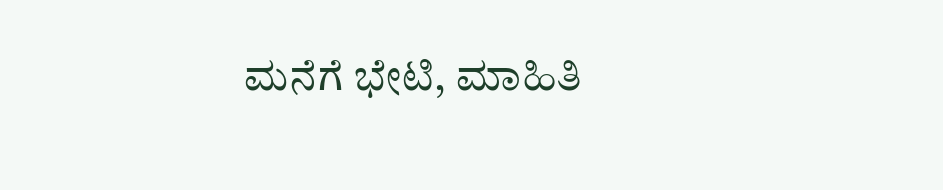ಮನೆಗೆ ಭೇಟಿ, ಮಾಹಿತಿ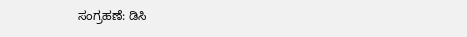ಸಂಗ್ರಹಣೆ: ಡಿಸಿ